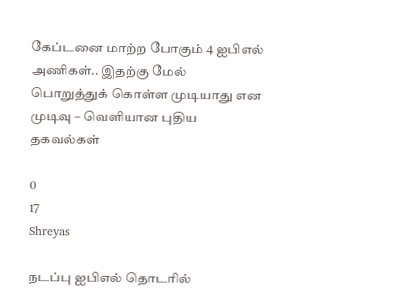கேப்டனை மாற்ற போகும் 4 ஐபிஎல் அணிகள்.. இதற்கு மேல் பொறுத்துக் கொள்ள முடியாது என முடிவு – வெளியான புதிய தகவல்கள்

0
17
Shreyas

நடப்பு ஐபிஎல் தொடரில்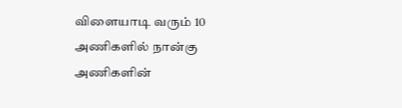விளையாடி வரும் 10 அணிகளில் நான்கு அணிகளின்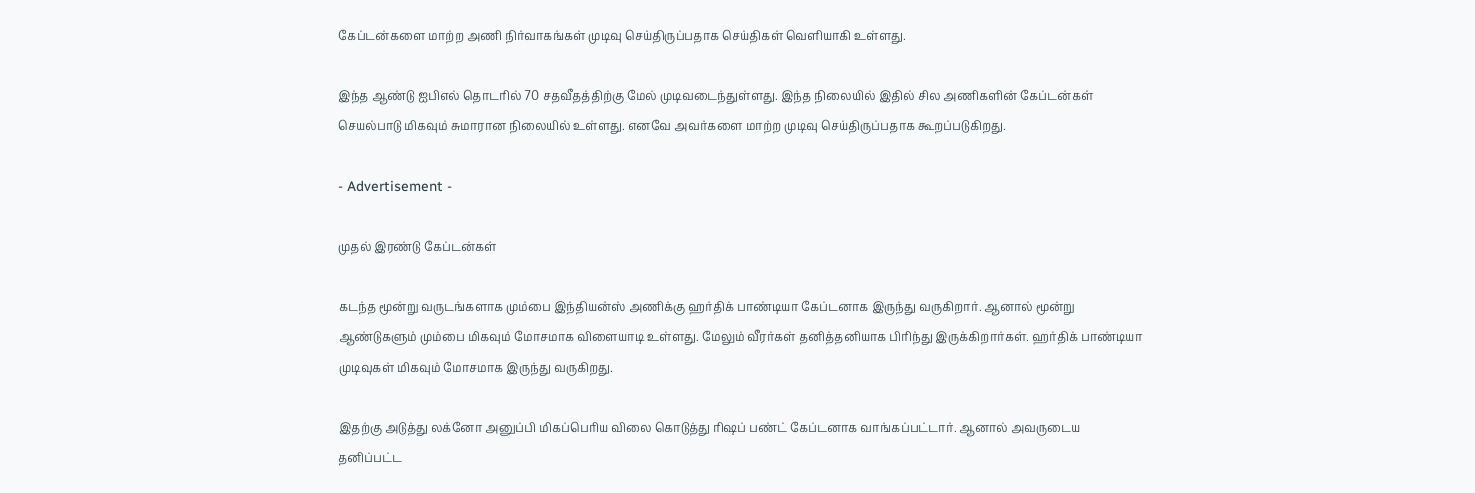கேப்டன்களை மாற்ற அணி நிர்வாகங்கள் முடிவு செய்திருப்பதாக செய்திகள் வெளியாகி உள்ளது.

இந்த ஆண்டு ஐபிஎல் தொடரில் 70 சதவீதத்திற்கு மேல் முடிவடைந்துள்ளது. இந்த நிலையில் இதில் சில அணிகளின் கேப்டன்கள் செயல்பாடு மிகவும் சுமாரான நிலையில் உள்ளது. எனவே அவர்களை மாற்ற முடிவு செய்திருப்பதாக கூறப்படுகிறது.

- Advertisement -

முதல் இரண்டு கேப்டன்கள்

கடந்த மூன்று வருடங்களாக மும்பை இந்தியன்ஸ் அணிக்கு ஹர்திக் பாண்டியா கேப்டனாக இருந்து வருகிறார். ஆனால் மூன்று ஆண்டுகளும் மும்பை மிகவும் மோசமாக விளையாடி உள்ளது. மேலும் வீரர்கள் தனித்தனியாக பிரிந்து இருக்கிறார்கள். ஹர்திக் பாண்டியா முடிவுகள் மிகவும் மோசமாக இருந்து வருகிறது.

இதற்கு அடுத்து லக்னோ அனுப்பி மிகப்பெரிய விலை கொடுத்து ரிஷப் பண்ட் கேப்டனாக வாங்கப்பட்டார். ஆனால் அவருடைய தனிப்பட்ட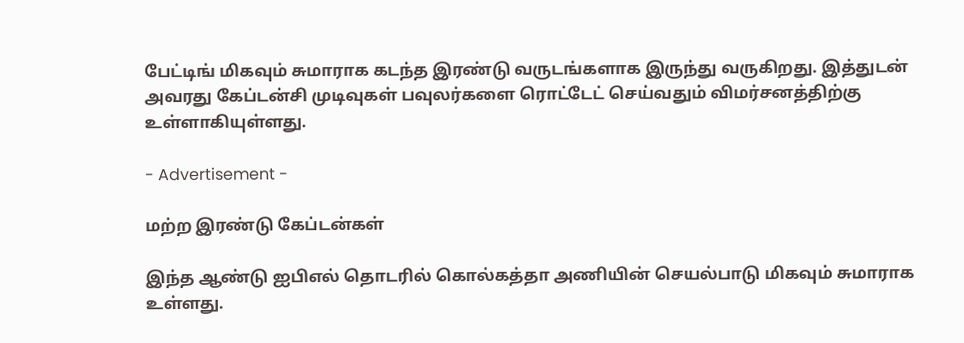பேட்டிங் மிகவும் சுமாராக கடந்த இரண்டு வருடங்களாக இருந்து வருகிறது. இத்துடன் அவரது கேப்டன்சி முடிவுகள் பவுலர்களை ரொட்டேட் செய்வதும் விமர்சனத்திற்கு உள்ளாகியுள்ளது.

- Advertisement -

மற்ற இரண்டு கேப்டன்கள்

இந்த ஆண்டு ஐபிஎல் தொடரில் கொல்கத்தா அணியின் செயல்பாடு மிகவும் சுமாராக உள்ளது.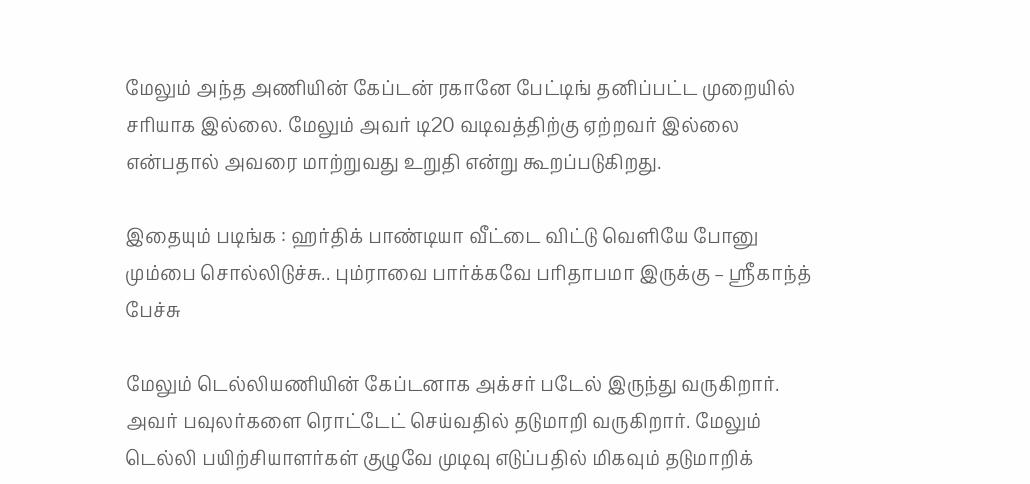மேலும் அந்த அணியின் கேப்டன் ரகானே பேட்டிங் தனிப்பட்ட முறையில் சரியாக இல்லை. மேலும் அவர் டி20 வடிவத்திற்கு ஏற்றவர் இல்லை என்பதால் அவரை மாற்றுவது உறுதி என்று கூறப்படுகிறது.

இதையும் படிங்க : ஹர்திக் பாண்டியா வீட்டை விட்டு வெளியே போனு மும்பை சொல்லிடுச்சு.. பும்ராவை பார்க்கவே பரிதாபமா இருக்கு – ஸ்ரீகாந்த் பேச்சு

மேலும் டெல்லியணியின் கேப்டனாக அக்சர் படேல் இருந்து வருகிறார். அவர் பவுலர்களை ரொட்டேட் செய்வதில் தடுமாறி வருகிறார். மேலும் டெல்லி பயிற்சியாளர்கள் குழுவே முடிவு எடுப்பதில் மிகவும் தடுமாறிக்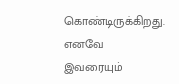கொண்டிருக்கிறது. எனவே இவரையும்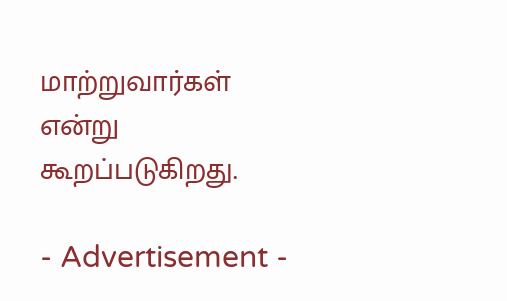மாற்றுவார்கள் என்று கூறப்படுகிறது.

- Advertisement -